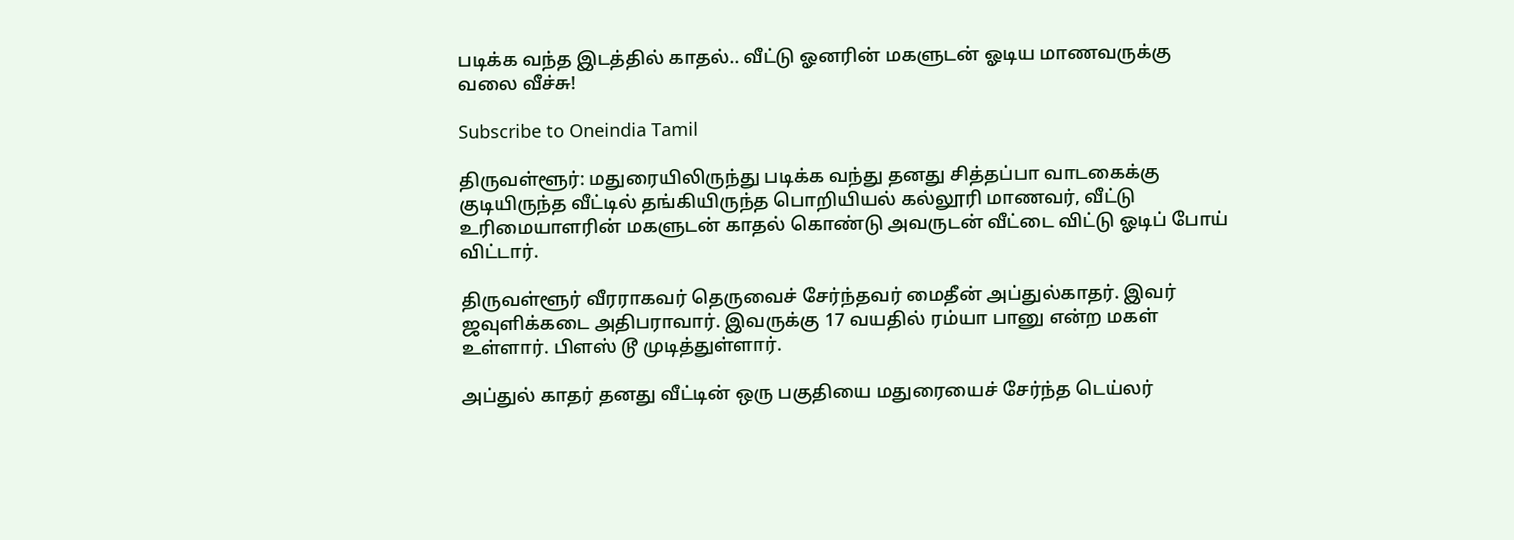படிக்க வந்த இடத்தில் காதல்.. வீட்டு ஓனரின் மகளுடன் ஓடிய மாணவருக்கு வலை வீச்சு!

Subscribe to Oneindia Tamil

திருவள்ளூர்: மதுரையிலிருந்து படிக்க வந்து தனது சித்தப்பா வாடகைக்கு குடியிருந்த வீட்டில் தங்கியிருந்த பொறியியல் கல்லூரி மாணவர், வீட்டு உரிமையாளரின் மகளுடன் காதல் கொண்டு அவருடன் வீட்டை விட்டு ஓடிப் போய் விட்டார்.

திருவள்ளூர் வீரராகவர் தெருவைச் சேர்ந்தவர் மைதீன் அப்துல்காதர். இவர் ஜவுளிக்கடை அதிபராவார். இவருக்கு 17 வயதில் ரம்யா பானு என்ற மகள் உள்ளார். பிளஸ் டூ முடித்துள்ளார்.

அப்துல் காதர் தனது வீட்டின் ஒரு பகுதியை மதுரையைச் சேர்ந்த டெய்லர்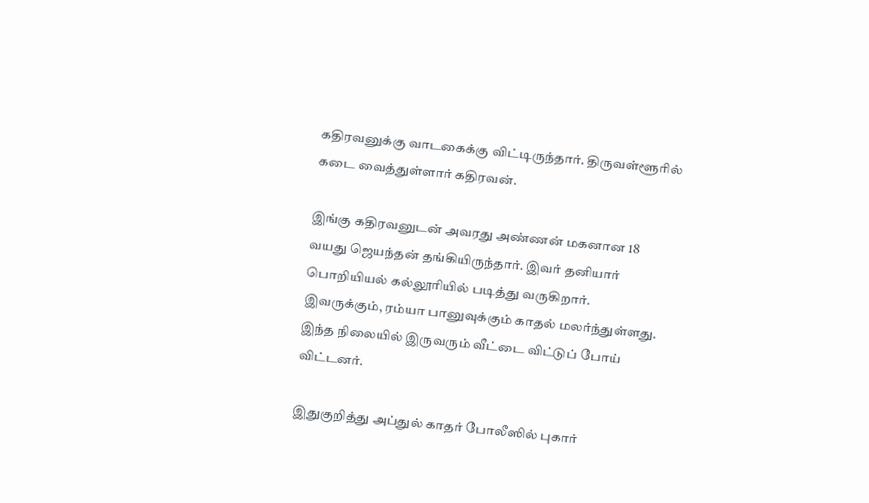கதிரவனுக்கு வாடகைக்கு விட்டிருந்தார். திருவள்ளூரில் கடை வைத்துள்ளார் கதிரவன்.

இங்கு கதிரவனுடன் அவரது அண்ணன் மகனான 18 வயது ஜெயந்தன் தங்கியிருந்தார். இவர் தனியார் பொறியியல் கல்லூரியில் படித்து வருகிறார். இவருக்கும், ரம்யா பானுவுக்கும் காதல் மலர்ந்துள்ளது. இந்த நிலையில் இருவரும் வீட்டை விட்டுப் போய் விட்டனர்.

இதுகுறித்து அப்துல் காதர் போலீஸில் புகார்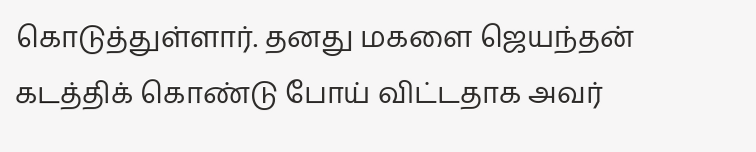கொடுத்துள்ளார். தனது மகளை ஜெயந்தன் கடத்திக் கொண்டு போய் விட்டதாக அவர்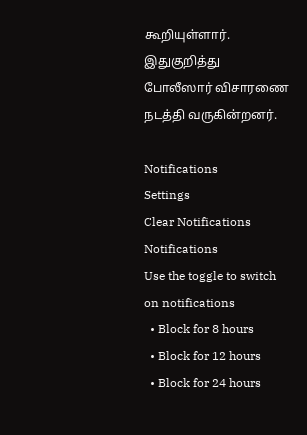கூறியுள்ளார். இதுகுறித்து போலீஸார் விசாரணை நடத்தி வருகின்றனர்.

Notifications
Settings
Clear Notifications
Notifications
Use the toggle to switch on notifications
  • Block for 8 hours
  • Block for 12 hours
  • Block for 24 hours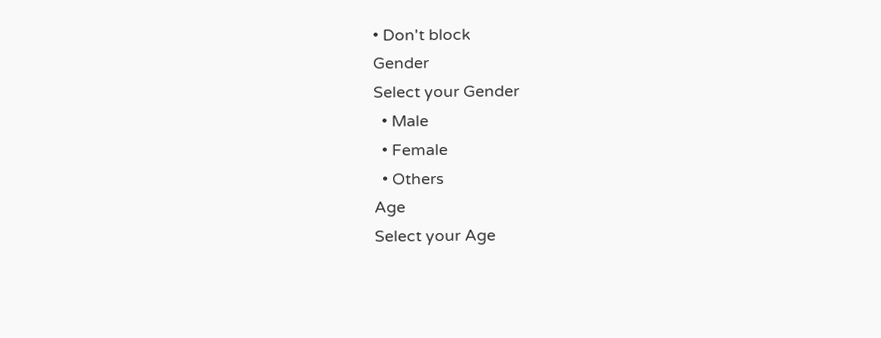• Don't block
Gender
Select your Gender
  • Male
  • Female
  • Others
Age
Select your Age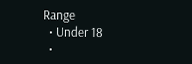Range
  • Under 18
  •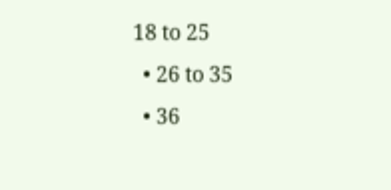18 to 25
  • 26 to 35
  • 36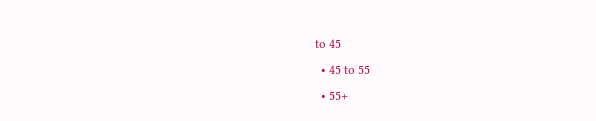to 45
  • 45 to 55
  • 55+